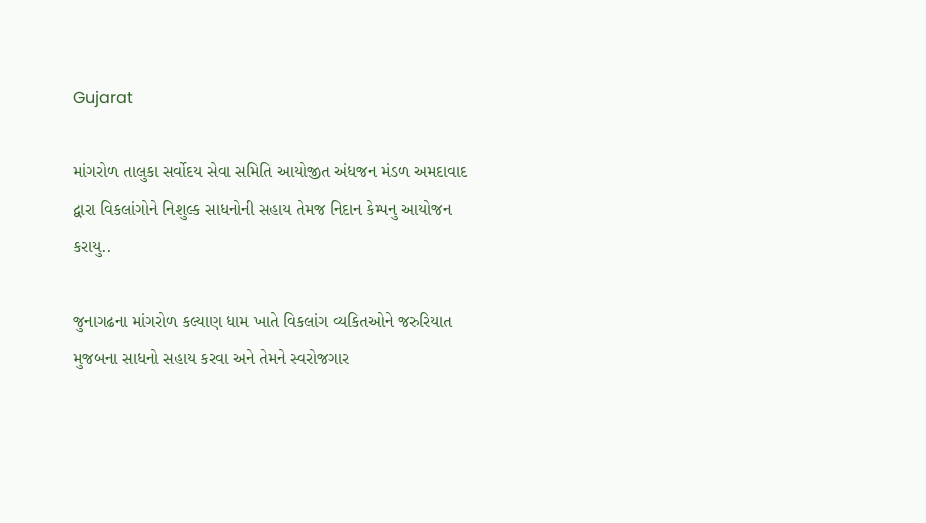Gujarat

માંગરોળ તાલુકા સર્વોદય સેવા સમિતિ આયોજીત અંધજન મંડળ અમદાવાદ દ્વારા વિકલાંગોને નિશુલ્ક સાધનોની સહાય તેમજ નિદાન કેમ્પનુ આયોજન કરાયુ..

જુનાગઢના માંગરોળ કલ્યાણ ધામ ખાતે વિકલાંગ વ્યકિતઓને જરુરિયાત મુજબના સાધનો સહાય કરવા અને તેમને સ્વરોજગાર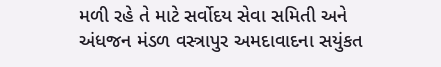મળી રહે તે માટે સર્વોદય સેવા સમિતી અને અંધજન મંડળ વસ્ત્રાપુર અમદાવાદના સયુંકત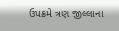ઉપક્રમે ત્રણ જીલ્લાના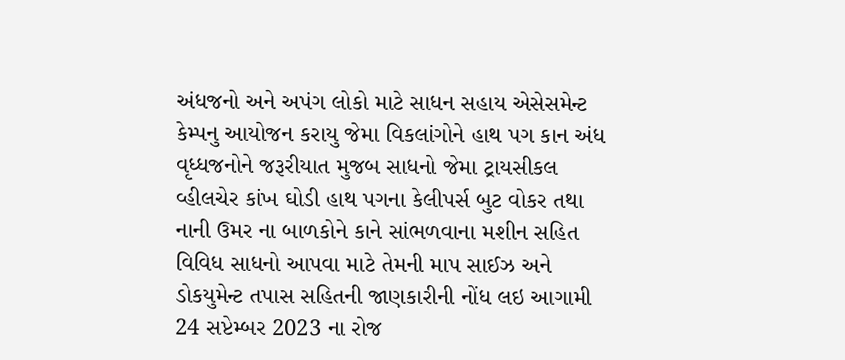અંધજનો અને અપંગ લોકો માટે સાધન સહાય એસેસમેન્ટ કેમ્પનુ આયોજન કરાયુ જેમા વિકલાંગોને હાથ પગ કાન અંધ વૃધ્ધજનોને જરૂરીયાત મુજબ સાધનો જેમા ટ્રાયસીકલ વ્હીલચેર કાંખ ઘોડી હાથ પગના કેલીપર્સ બુટ વોકર તથા નાની ઉમર ના બાળકોને કાને સાંભળવાના મશીન સહિત વિવિધ સાધનો આપવા માટે તેમની માપ સાઈઝ અને ડોકયુમેન્ટ તપાસ સહિતની જાણકારીની નોંધ લઇ આગામી 24 સપ્ટેમ્બર 2023 ના રોજ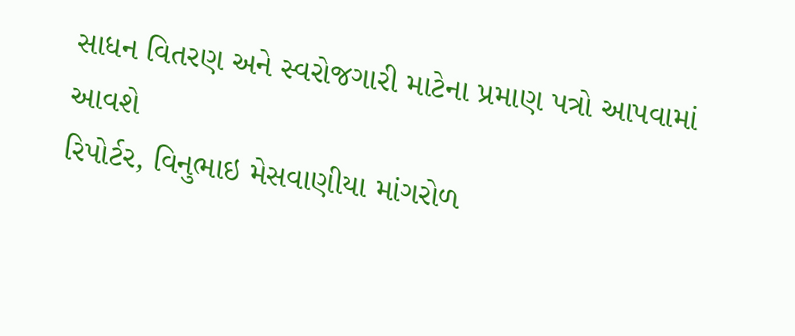સાધન વિતરણ અને સ્વરોજગારી માટેના પ્રમાણ પત્રો આપવામાં આવશે
રિપોર્ટર, વિનુભાઇ મેસવાણીયા માંગરોળ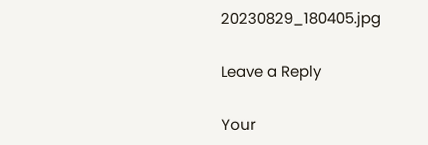20230829_180405.jpg

Leave a Reply

Your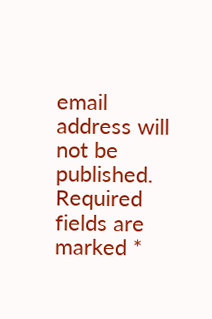email address will not be published. Required fields are marked *